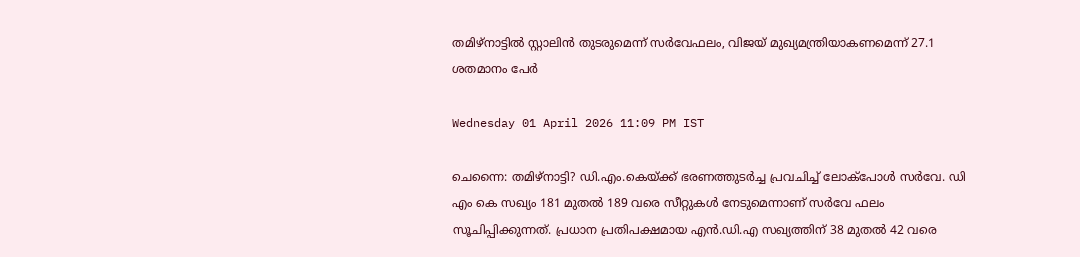തമിഴ്‌നാട്ടിൽ സ്റ്റാലിൻ തുടരുമെന്ന് സർവേഫലം, വിജയ് മുഖ്യമന്ത്രിയാകണമെന്ന് 27.1 ശതമാനം പേർ

Wednesday 01 April 2026 11:09 PM IST

ചെന്നൈ: തമിഴ്‌നാട്ടി? ഡി.എം.കെയ്ക്ക് ഭരണത്തുടർച്ച പ്രവചിച്ച് ലോക്‌പോൾ സർവേ. ഡി എം കെ സഖ്യം 181 മുതൽ 189 വരെ സീറ്റുകൾ നേടുമെന്നാണ് സർവേ ഫലം സൂചിപ്പിക്കുന്നത്. പ്രധാന പ്രതിപക്ഷമായ എൻ.ഡി.എ സഖ്യത്തിന് 38 മുതൽ 42 വരെ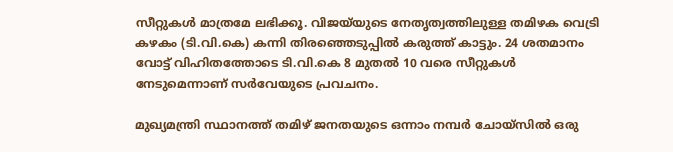സീറ്റുകൾ മാത്രമേ ലഭിക്കൂ. വിജയ്‌യുടെ നേതൃത്വത്തിലുള്ള തമിഴക വെട്രി കഴകം (ടി.വി.കെ) കന്നി തിരഞ്ഞെടുപ്പിൽ കരുത്ത് കാട്ടും. 24 ശതമാനം വോട്ട് വിഹിതത്തോടെ ടി.വി.കെ 8 മുതൽ 10 വരെ സീറ്റുകൾ നേടുമെന്നാണ് സർവേയുടെ പ്രവചനം.

മുഖ്യമന്ത്രി സ്ഥാനത്ത് തമിഴ് ജനതയുടെ ഒന്നാം നമ്പർ ചോയ്സിൽ ഒരു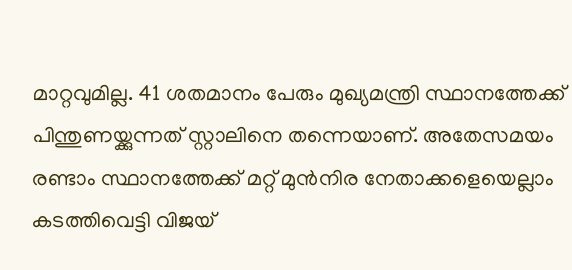മാറ്റവുമില്ല. 41 ശതമാനം പേരും മുഖ്യമന്ത്രി സ്ഥാനത്തേക്ക് പിന്തുണയ്ക്കുന്നത് സ്റ്റാലിനെ തന്നെയാണ്. അതേസമയം രണ്ടാം സ്ഥാനത്തേക്ക് മറ്റ് മുൻനിര നേതാക്കളെയെല്ലാം കടത്തിവെട്ടി വിജയ്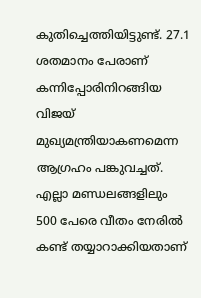കുതിച്ചെത്തിയിട്ടുണ്ട്. 27.1 ശതമാനം പേരാണ് കന്നിപ്പോരിനിറങ്ങിയ വിജയ് മുഖ്യമന്ത്രിയാകണമെന്ന ആഗ്രഹം പങ്കുവച്ചത്. എല്ലാ മണ്ഡലങ്ങളിലും 500 പേരെ വീതം നേരിൽ കണ്ട് തയ്യാറാക്കിയതാണ്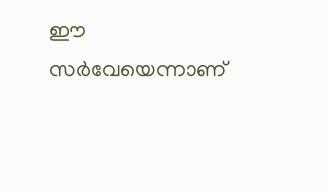ഈ സർവേയെന്നാണ്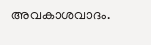അവകാശവാദം.